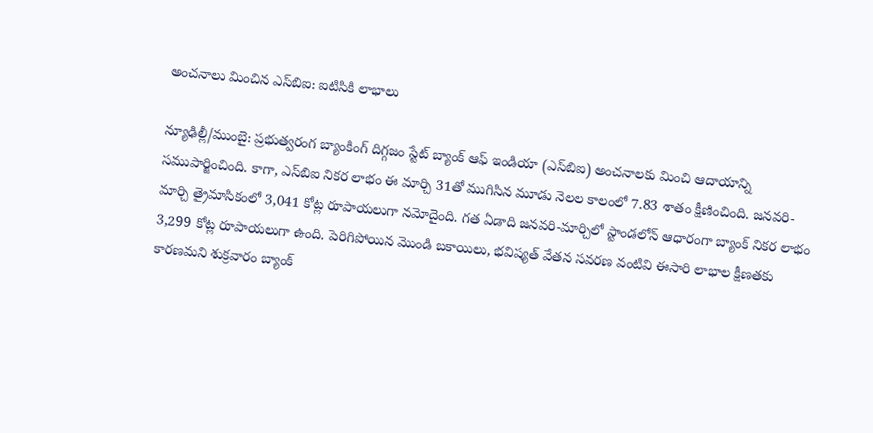అంచనాలు మించిన ఎస్‌బిఐ: ఐటిసికి లాభాలు

న్యూఢిల్లీ/ముంబై: ప్రభుత్వరంగ బ్యాంకింగ్ దిగ్గజం స్టేట్ బ్యాంక్ ఆఫ్ ఇండియా (ఎస్‌బిఐ) అంచనాలకు మించి ఆదాయాన్ని సముపార్జించింది. కాగా, ఎస్‌బిఐ నికర లాభం ఈ మార్చి 31తో ముగిసిన మూడు నెలల కాలంలో 7.83 శాతం క్షీణించింది. జనవరి-మార్చి త్రైమాసికంలో 3,041 కోట్ల రూపాయలుగా నమోదైంది. గత ఏడాది జనవరి-మార్చిలో స్టాండలోన్ ఆధారంగా బ్యాంక్ నికర లాభం 3,299 కోట్ల రూపాయలుగా ఉంది. పెరిగిపోయిన మొండి బకాయిలు, భవిష్యత్ వేతన సవరణ వంటివి ఈసారి లాభాల క్షీణతకు కారణమని శుక్రవారం బ్యాంక్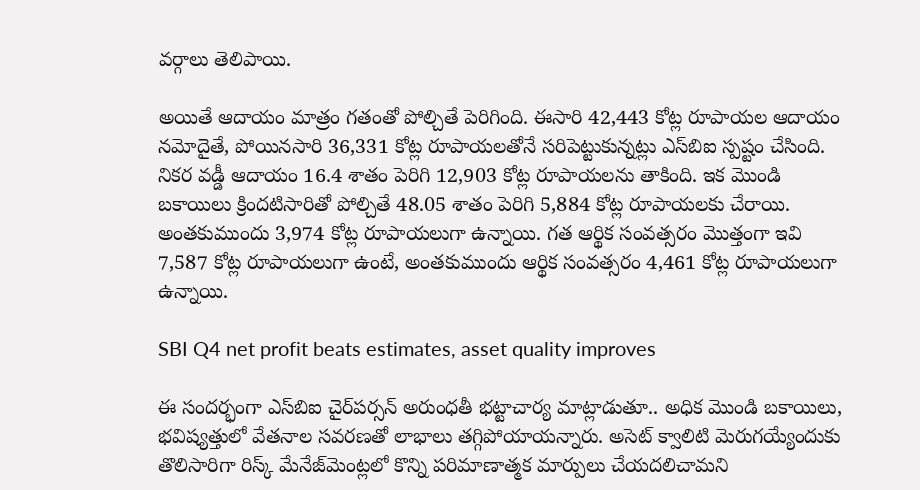వర్గాలు తెలిపాయి.

అయితే ఆదాయం మాత్రం గతంతో పోల్చితే పెరిగింది. ఈసారి 42,443 కోట్ల రూపాయల ఆదాయం నమోదైతే, పోయినసారి 36,331 కోట్ల రూపాయలతోనే సరిపెట్టుకున్నట్లు ఎస్‌బిఐ స్పష్టం చేసింది. నికర వడ్డీ ఆదాయం 16.4 శాతం పెరిగి 12,903 కోట్ల రూపాయలను తాకింది. ఇక మొండి బకాయిలు క్రిందటిసారితో పోల్చితే 48.05 శాతం పెరిగి 5,884 కోట్ల రూపాయలకు చేరాయి. అంతకుముందు 3,974 కోట్ల రూపాయలుగా ఉన్నాయి. గత ఆర్థిక సంవత్సరం మొత్తంగా ఇవి 7,587 కోట్ల రూపాయలుగా ఉంటే, అంతకుముందు ఆర్థిక సంవత్సరం 4,461 కోట్ల రూపాయలుగా ఉన్నాయి.

SBI Q4 net profit beats estimates, asset quality improves

ఈ సందర్భంగా ఎస్‌బిఐ చైర్‌పర్సన్ అరుంధతీ భట్టాచార్య మాట్లాడుతూ.. అధిక మొండి బకాయిలు, భవిష్యత్తులో వేతనాల సవరణతో లాభాలు తగ్గిపోయాయన్నారు. అసెట్ క్వాలిటి మెరుగయ్యేందుకు తొలిసారిగా రిస్క్ మేనేజ్‌మెంట్లలో కొన్ని పరిమాణాత్మక మార్పులు చేయదలిచామని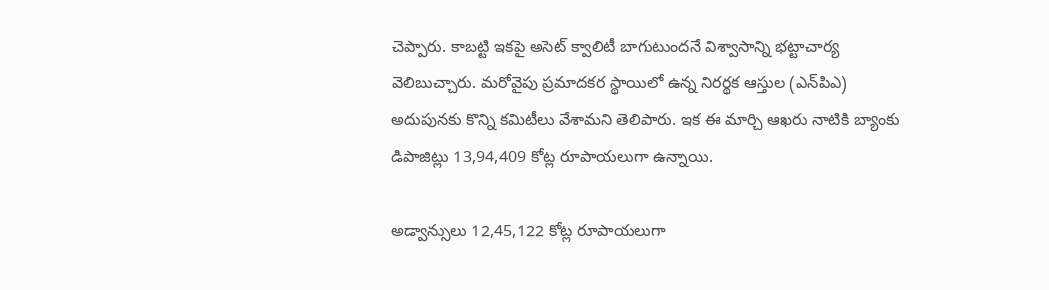చెప్పారు. కాబట్టి ఇకపై అసెట్ క్వాలిటీ బాగుటుందనే విశ్వాసాన్ని భట్టాచార్య వెలిబుచ్చారు. మరోవైపు ప్రమాదకర స్థాయిలో ఉన్న నిరర్థక ఆస్తుల (ఎన్‌పిఎ) అదుపునకు కొన్ని కమిటీలు వేశామని తెలిపారు. ఇక ఈ మార్చి ఆఖరు నాటికి బ్యాంకు డిపాజిట్లు 13,94,409 కోట్ల రూపాయలుగా ఉన్నాయి.

అడ్వాన్సులు 12,45,122 కోట్ల రూపాయలుగా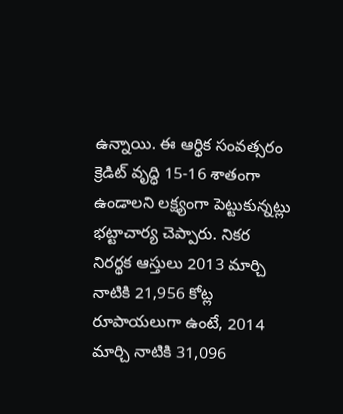ఉన్నాయి. ఈ ఆర్థిక సంవత్సరం క్రెడిట్ వృద్ధి 15-16 శాతంగా ఉండాలని లక్ష్యంగా పెట్టుకున్నట్లు భట్టాచార్య చెప్పారు. నికర నిరర్థక ఆస్తులు 2013 మార్చి నాటికి 21,956 కోట్ల రూపాయలుగా ఉంటే, 2014 మార్చి నాటికి 31,096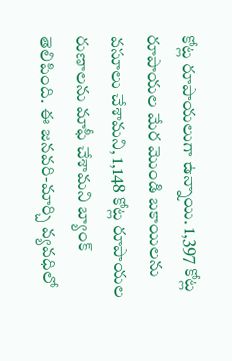కోట్ల రూపాయలుగా ఉన్నాయి. 1,397 కోట్ల రూపాయల మేర మొండి బకాయిలను వసూలు చేశామని, 1,148 కోట్ల రూపాయల రుణాలను మాఫీ చేశామని బ్యాంక్ తెలిపింది. ఈ జనవరి-మార్చి వ్యవధిలో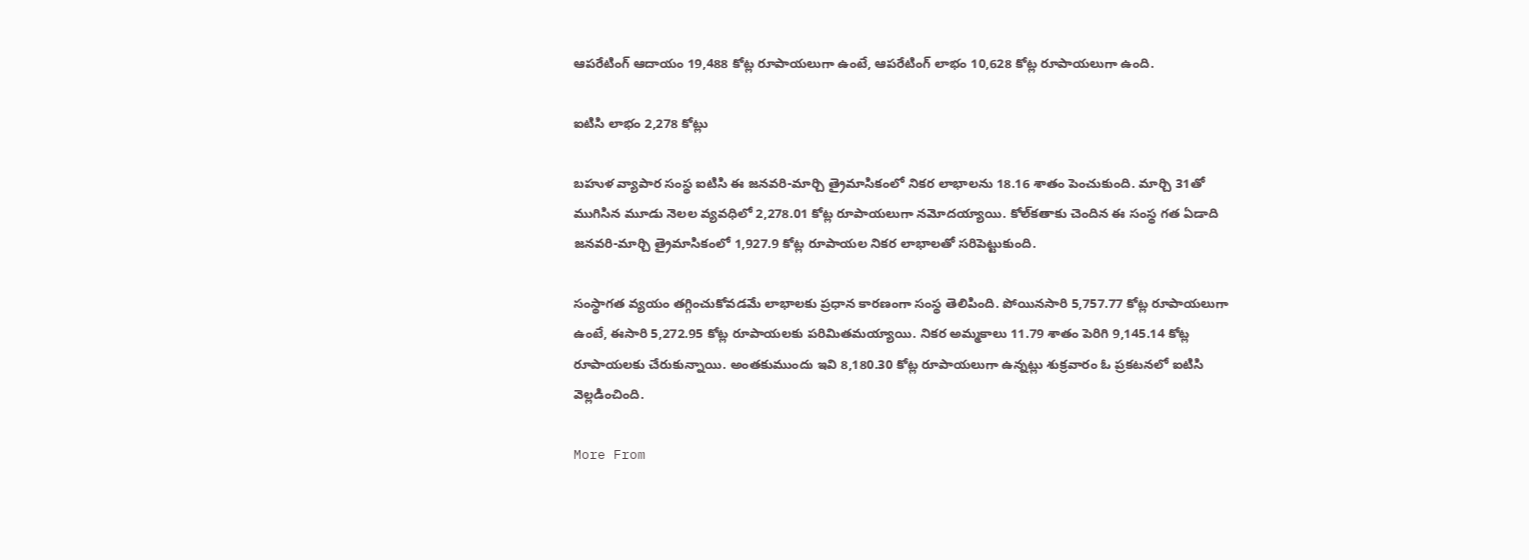ఆపరేటింగ్ ఆదాయం 19,488 కోట్ల రూపాయలుగా ఉంటే, ఆపరేటింగ్ లాభం 10,628 కోట్ల రూపాయలుగా ఉంది.

ఐటిసి లాభం 2,278 కోట్లు

బహుళ వ్యాపార సంస్థ ఐటిసి ఈ జనవరి-మార్చి త్రైమాసికంలో నికర లాభాలను 18.16 శాతం పెంచుకుంది. మార్చి 31తో ముగిసిన మూడు నెలల వ్యవధిలో 2,278.01 కోట్ల రూపాయలుగా నమోదయ్యాయి. కోల్‌కతాకు చెందిన ఈ సంస్థ గత ఏడాది జనవరి-మార్చి త్రైమాసికంలో 1,927.9 కోట్ల రూపాయల నికర లాభాలతో సరిపెట్టుకుంది.

సంస్థాగత వ్యయం తగ్గించుకోవడమే లాభాలకు ప్రధాన కారణంగా సంస్థ తెలిపింది. పోయినసారి 5,757.77 కోట్ల రూపాయలుగా ఉంటే, ఈసారి 5,272.95 కోట్ల రూపాయలకు పరిమితమయ్యాయి. నికర అమ్మకాలు 11.79 శాతం పెరిగి 9,145.14 కోట్ల రూపాయలకు చేరుకున్నాయి. అంతకుముందు ఇవి 8,180.30 కోట్ల రూపాయలుగా ఉన్నట్లు శుక్రవారం ఓ ప్రకటనలో ఐటిసి వెల్లడించింది.

More From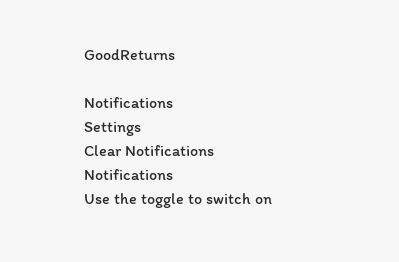GoodReturns

Notifications
Settings
Clear Notifications
Notifications
Use the toggle to switch on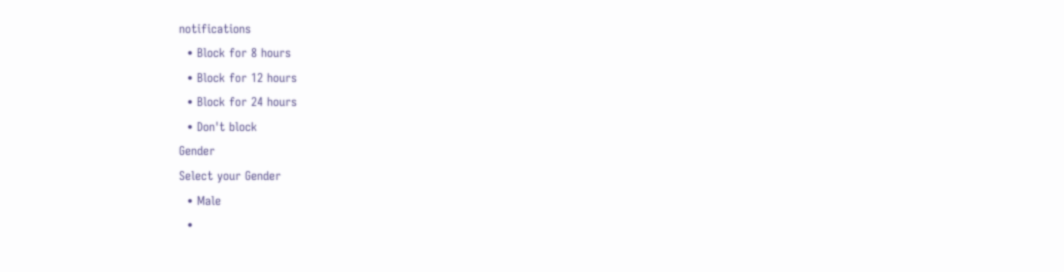notifications
  • Block for 8 hours
  • Block for 12 hours
  • Block for 24 hours
  • Don't block
Gender
Select your Gender
  • Male
  •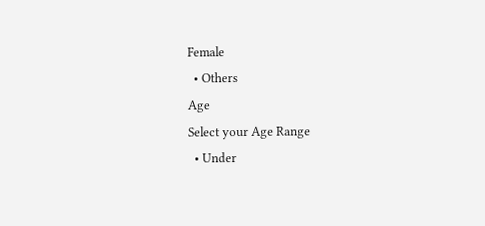Female
  • Others
Age
Select your Age Range
  • Under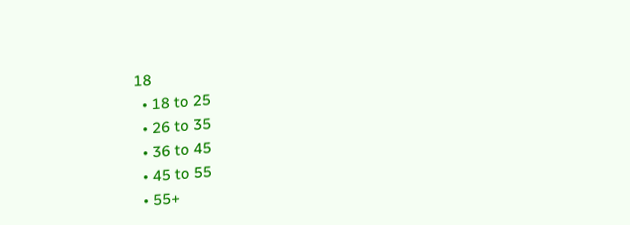18
  • 18 to 25
  • 26 to 35
  • 36 to 45
  • 45 to 55
  • 55+